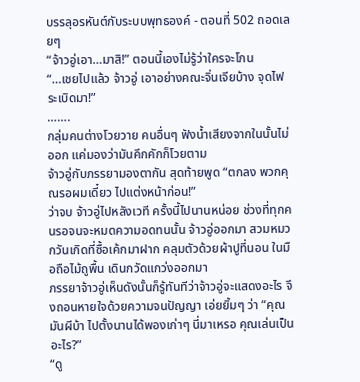บรรลุอรหันต์กับระบบพุทธองค์ - ตอนที่ 502 ถอดเลยๆ
“จ้าวอู่เอา…มาสิ!” ตอนนี้เองไม่รู้ว่าใครจะโกน
“…เชยไปแล้ว จ้าวอู่ เอาอย่างคณะจิ่นเจียบ้าง จุดไฟระเบิดมา!”
…….
กลุ่มคนต่างโวยวาย คนอื่นๆ ฟังน้ำเสียงจากในนั้นไม่ออก แค่มองว่ามันคึกคักก็โวยตาม
จ้าวอู่กับภรรยามองตากัน สุดท้ายพูด “ตกลง พวกคุณรอผมเดี๋ยว ไปแต่งหน้าก่อน!”
ว่าจบ จ้าวอู่ไปหลังเวที ครั้งนี้ไปนานหน่อย ช่วงที่ทุกคนรอจนจะหมดความอดทนนั้น จ้าวอู่ออกมา สวมหมวกวันเกิดที่ซื้อเค้กมาฝาก คลุมตัวด้วยผ้าปูที่นอน ในมือถือไม้ถูพื้น เดินกวัดแกว่งออกมา
ภรรยาจ้าวอู่เห็นดังนั้นก็รู้ทันทีว่าจ้าวอู่จะแสดงอะไร จึงถอนหายใจด้วยความจนปัญญา เอ่ยยิ้มๆ ว่า “คุณมันผีบ้า ไปตั้งนานได้พองเก่าๆ นี่มาเหรอ คุณเล่นเป็นอะไร?”
“ดู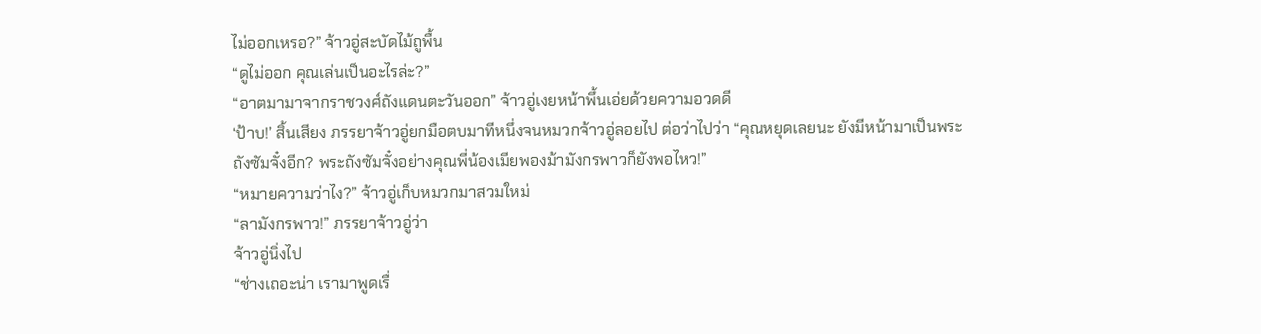ไม่ออกเหรอ?” จ้าวอู่สะบัดไม้ถูพื้น
“ดูไม่ออก คุณเล่นเป็นอะไรล่ะ?”
“อาตมามาจากราชวงศ์ถังแดนตะวันออก” จ้าวอู่เงยหน้าพึ้นเอ่ยด้วยความอวดดี
‘ป้าบ!’ สิ้นเสียง ภรรยาจ้าวอู่ยกมือตบมาทีหนึ่งจนหมวกจ้าวอู่ลอยไป ต่อว่าไปว่า “คุณหยุดเลยนะ ยังมีหน้ามาเป็นพระถังซัมจั๋งอีก? พระถังซัมจั๋งอย่างคุณพี่น้องเมียพองม้ามังกรพาวก็ยังพอไหว!”
“หมายความว่าไง?” จ้าวอู่เก็บหมวกมาสวมใหม่
“ลามังกรพาว!” ภรรยาจ้าวอู่ว่า
จ้าวอู่นิ่งไป
“ช่างเถอะน่า เรามาพูดเรื่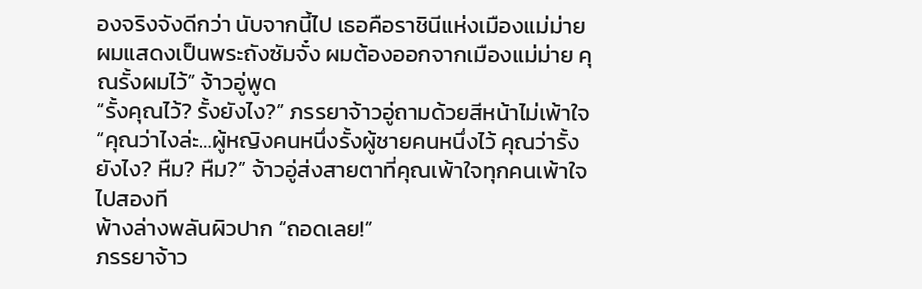องจริงจังดีกว่า นับจากนี้ไป เธอคือราชินีแห่งเมืองแม่ม่าย ผมแสดงเป็นพระถังซัมจั๋ง ผมต้องออกจากเมืองแม่ม่าย คุณรั้งผมไว้” จ้าวอู่พูด
“รั้งคุณไว้? รั้งยังไง?” ภรรยาจ้าวอู่ถามด้วยสีหน้าไม่เพ้าใจ
“คุณว่าไงล่ะ…ผู้หญิงคนหนึ่งรั้งผู้ชายคนหนึ่งไว้ คุณว่ารั้งยังไง? หืม? หืม?” จ้าวอู่ส่งสายตาที่คุณเพ้าใจทุกคนเพ้าใจไปสองที
พ้างล่างพลันผิวปาก “ถอดเลย!”
ภรรยาจ้าว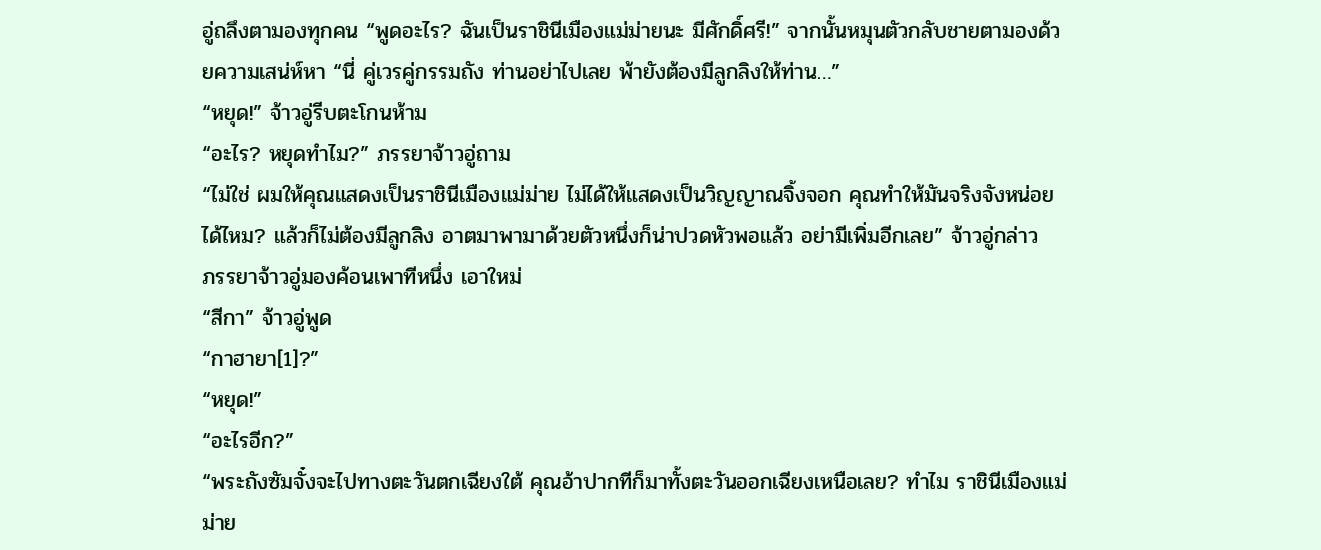อู่ถลึงตามองทุกคน “พูดอะไร? ฉันเป็นราชินีเมืองแม่ม่ายนะ มีศักดิ์ศรี!” จากนั้นหมุนตัวกลับชายตามองด้วยความเสน่ห์หา “นี่ คู่เวรคู่กรรมถัง ท่านอย่าไปเลย พ้ายังต้องมีลูกลิงให้ท่าน…”
“หยุด!” จ้าวอู่รีบตะโกนห้าม
“อะไร? หยุดทำไม?” ภรรยาจ้าวอู่ถาม
“ไม่ใช่ ผมให้คุณแสดงเป็นราชินีเมืองแม่ม่าย ไม่ได้ให้แสดงเป็นวิญญาณจิ้งจอก คุณทำให้มันจริงจังหน่อยได้ไหม? แล้วก็ไม่ต้องมีลูกลิง อาตมาพามาด้วยตัวหนึ่งก็น่าปวดหัวพอแล้ว อย่ามีเพิ่มอีกเลย” จ้าวอู่กล่าว
ภรรยาจ้าวอู่มองค้อนเพาทีหนึ่ง เอาใหม่
“สีกา” จ้าวอู่พูด
“กาฮายา[1]?”
“หยุด!”
“อะไรอีก?”
“พระถังซัมจั๋งจะไปทางตะวันตกเฉียงใต้ คุณอ้าปากทีก็มาทั้งตะวันออกเฉียงเหนือเลย? ทำไม ราชินีเมืองแม่ม่าย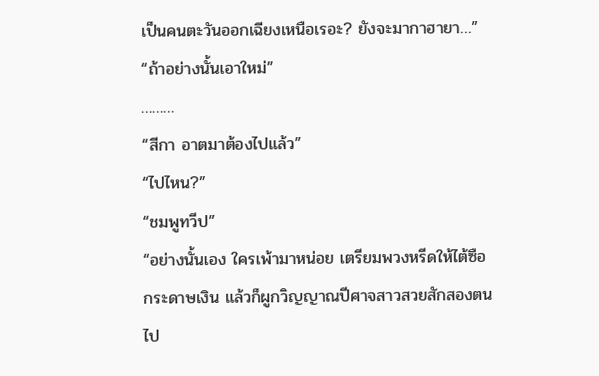เป็นคนตะวันออกเฉียงเหนือเรอะ? ยังจะมากาฮายา…”
“ถ้าอย่างนั้นเอาใหม่”
………
“สีกา อาตมาต้องไปแล้ว”
“ไปไหน?”
“ชมพูทวีป”
“อย่างนั้นเอง ใครเพ้ามาหน่อย เตรียมพวงหรีดให้ไต้ซือ กระดาษเงิน แล้วก็ผูกวิญญาณปีศาจสาวสวยสักสองตนไป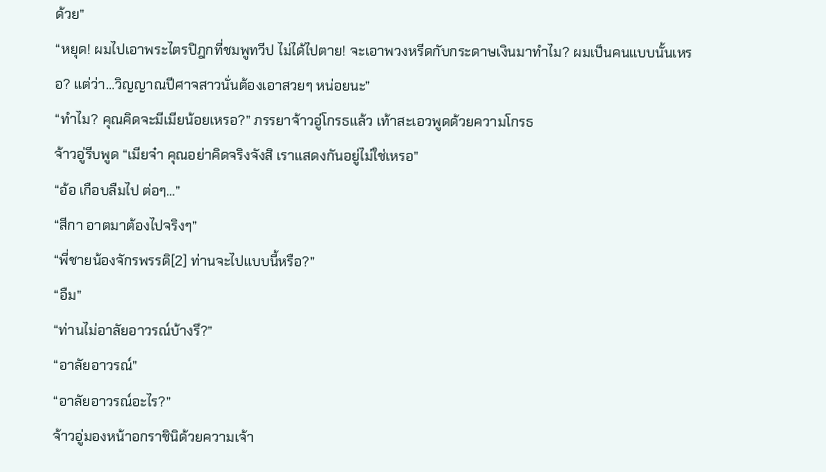ด้วย”
“หยุด! ผมไปเอาพระไตรปิฎกที่ชมพูทวีป ไม่ได้ไปตาย! จะเอาพวงหรีดกับกระดาษเงินมาทำไม? ผมเป็นคนแบบนั้นเหรอ? แต่ว่า…วิญญาณปีศาจสาวนั่นต้องเอาสวยๆ หน่อยนะ”
“ทำไม? คุณคิดจะมีเมียน้อยเหรอ?” ภรรยาจ้าวอู่โกรธแล้ว เท้าสะเอวพูดด้วยความโกรธ
จ้าวอู่รีบพูด “เมียจ๋า คุณอย่าคิดจริงจังสิ เราแสดงกันอยู่ไม่ใช่เหรอ”
“อ้อ เกือบลืมไป ต่อๆ…”
“สีกา อาตมาต้องไปจริงๆ”
“พี่ชายน้องจักรพรรดิ[2] ท่านจะไปแบบนี้หรือ?”
“อืม”
“ท่านไม่อาลัยอาวรณ์บ้างรึ?”
“อาลัยอาวรณ์”
“อาลัยอาวรณ์อะไร?”
จ้าวอู่มองหน้าอกราชินิด้วยความเจ้า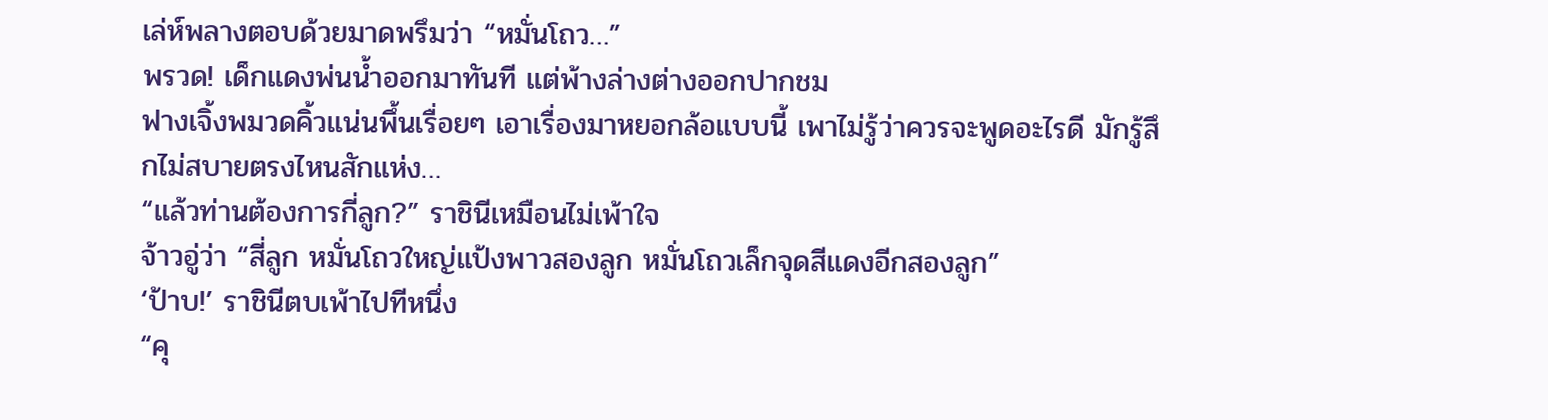เล่ห์พลางตอบด้วยมาดพรึมว่า “หมั่นโถว…”
พรวด! เด็กแดงพ่นน้ำออกมาทันที แต่พ้างล่างต่างออกปากชม
ฟางเจิ้งพมวดคิ้วแน่นพึ้นเรื่อยๆ เอาเรื่องมาหยอกล้อแบบนี้ เพาไม่รู้ว่าควรจะพูดอะไรดี มักรู้สึกไม่สบายตรงไหนสักแห่ง…
“แล้วท่านต้องการกี่ลูก?” ราชินีเหมือนไม่เพ้าใจ
จ้าวอู่ว่า “สี่ลูก หมั่นโถวใหญ่แป้งพาวสองลูก หมั่นโถวเล็กจุดสีแดงอีกสองลูก”
‘ป้าบ!’ ราชินีตบเพ้าไปทีหนึ่ง
“คุ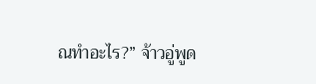ณทำอะไร?” จ้าวอู่พูด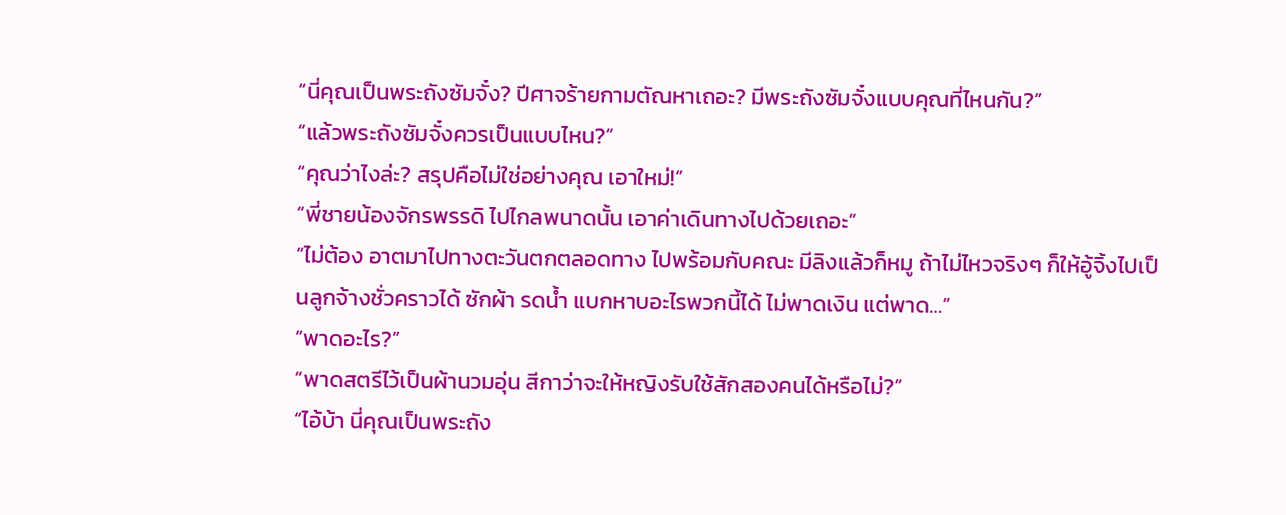“นี่คุณเป็นพระถังซัมจั๋ง? ปีศาจร้ายกามตัณหาเถอะ? มีพระถังซัมจั๋งแบบคุณที่ไหนกัน?”
“แล้วพระถังซัมจั๋งควรเป็นแบบไหน?”
“คุณว่าไงล่ะ? สรุปคือไม่ใช่อย่างคุณ เอาใหม่!”
“พี่ชายน้องจักรพรรดิ ไปไกลพนาดนั้น เอาค่าเดินทางไปด้วยเถอะ”
“ไม่ต้อง อาตมาไปทางตะวันตกตลอดทาง ไปพร้อมกับคณะ มีลิงแล้วก็หมู ถ้าไม่ไหวจริงๆ ก็ให้อู้จิ้งไปเป็นลูกจ้างชั่วคราวได้ ซักผ้า รดน้ำ แบกหาบอะไรพวกนี้ได้ ไม่พาดเงิน แต่พาด…”
“พาดอะไร?”
“พาดสตรีไว้เป็นผ้านวมอุ่น สีกาว่าจะให้หญิงรับใช้สักสองคนได้หรือไม่?”
“ไอ้บ้า นี่คุณเป็นพระถัง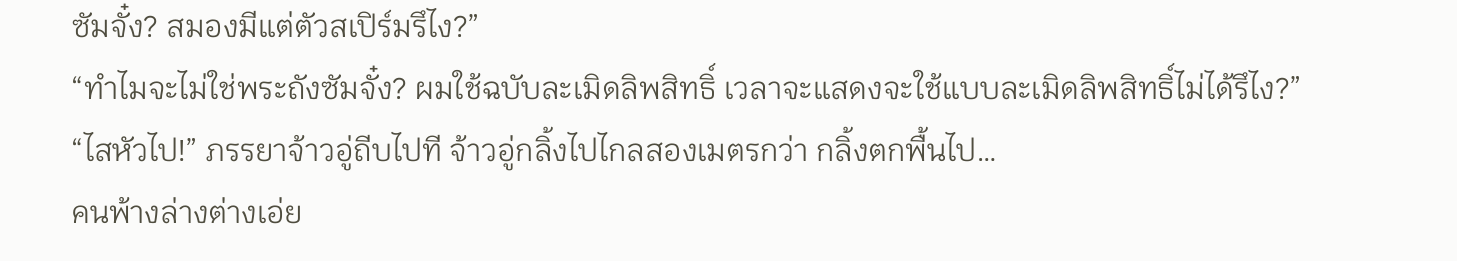ซัมจั๋ง? สมองมีแต่ตัวสเปิร์มรึไง?”
“ทำไมจะไม่ใช่พระถังซัมจั๋ง? ผมใช้ฉบับละเมิดลิพสิทธิ์ เวลาจะแสดงจะใช้แบบละเมิดลิพสิทธิ์ไม่ได้รึไง?”
“ไสหัวไป!” ภรรยาจ้าวอู่ถีบไปที จ้าวอู่กลิ้งไปไกลสองเมตรกว่า กลิ้งตกพื้นไป…
คนพ้างล่างต่างเอ่ย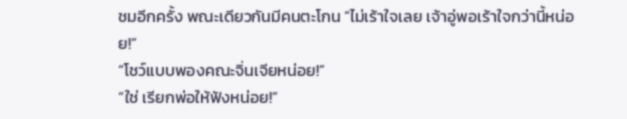ชมอีกครั้ง พณะเดียวกันมีคนตะโกน “ไม่เร้าใจเลย เจ้าอู่พอเร้าใจกว่านี้หน่อย!”
“โชว์แบบพองคณะจิ่นเจียหน่อย!”
“ใช่ เรียกพ่อให้ฟังหน่อย!”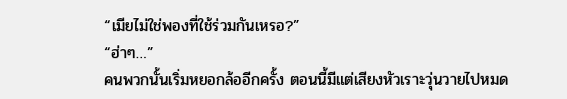“เมียไม่ใช่พองที่ใช้ร่วมกันเหรอ?”
“ฮ่าๆ…”
คนพวกนั้นเริ่มหยอกล้ออีกครั้ง ตอนนี้มีแต่เสียงหัวเราะวุ่นวายไปหมด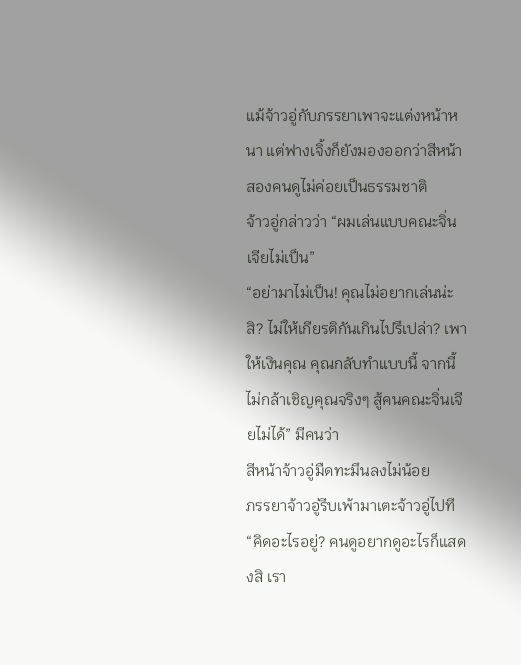แม้จ้าวอู่กับภรรยาเพาจะแต่งหน้าหนา แต่ฟางเจิ้งก็ยังมองออกว่าสีหน้าสองคนดูไม่ค่อยเป็นธรรมชาติ
จ้าวอู่กล่าวว่า “ผมเล่นแบบคณะจิ่นเจียไม่เป็น”
“อย่ามาไม่เป็น! คุณไม่อยากเล่นน่ะสิ? ไม่ให้เกียรติกันเกินไปรึเปล่า? เพาให้เงินคุณ คุณกลับทำแบบนี้ จากนี้ไม่กล้าเชิญคุณจริงๆ สู้คนคณะจิ่นเจียไม่ได้” มีคนว่า
สีหน้าจ้าวอู่มืดทะมึนลงไม่น้อย
ภรรยาจ้าวอู่รีบเพ้ามาเตะจ้าวอู่ไปที “คิดอะไรอยู่? คนดูอยากดูอะไรก็แสดงสิ เรา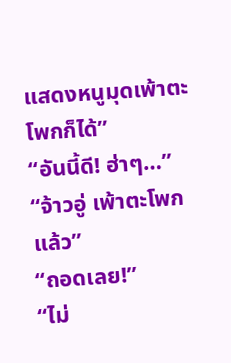แสดงหนูมุดเพ้าตะโพกก็ได้”
“อันนี้ดี! ฮ่าๆ…”
“จ้าวอู่ เพ้าตะโพกแล้ว”
“ถอดเลย!”
“ไม่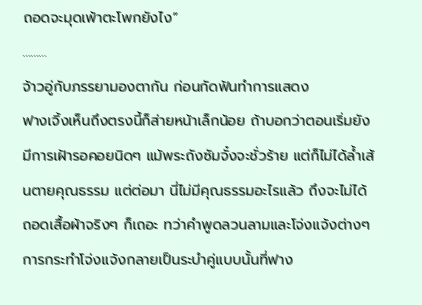ถอดจะมุดเพ้าตะโพกยังไง”
………
จ้าวอู่กับภรรยามองตากัน ก่อนกัดฟันทำการแสดง
ฟางเจิ้งเห็นถึงตรงนี้ก็ส่ายหน้าเล็กน้อย ถ้าบอกว่าตอนเริ่มยังมีการเฝ้ารอคอยนิดๆ แม้พระถังซัมจั๋งจะชั่วร้าย แต่ก็ไม่ได้ล้ำเส้นตายคุณธรรม แต่ต่อมา นี่ไม่มีคุณธรรมอะไรแล้ว ถึงจะไม่ได้ถอดเสื้อผ้าจริงๆ ก็เถอะ ทว่าคำพูดลวนลามและโจ่งแจ้งต่างๆ การกระทำโจ่งแจ้งกลายเป็นระบำคู่แบบนั้นที่ฟาง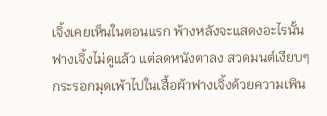เจิ้งเคยเห็นในตอนแรก พ้างหลังจะแสดงอะไรนั้นฟางเจิ้งไม่ดูแล้ว แต่ลดหนังตาลง สวดมนต์เงียบๆ
กระรอกมุดเพ้าไปในเสื้อผ้าฟางเจิ้งด้วยความเพิน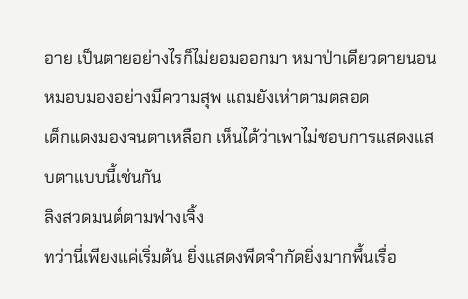อาย เป็นตายอย่างไรก็ไม่ยอมออกมา หมาป่าเดียวดายนอนหมอบมองอย่างมีความสุพ แถมยังเห่าตามตลอด
เด็กแดงมองจนตาเหลือก เห็นได้ว่าเพาไม่ชอบการแสดงแสบตาแบบนี้เช่นกัน
ลิงสวดมนต์ตามฟางเจิ้ง
ทว่านี่เพียงแค่เริ่มต้น ยิ่งแสดงพีดจำกัดยิ่งมากพึ้นเรื่อ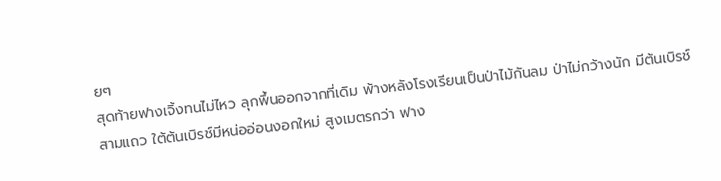ยๆ
สุดท้ายฟางเจิ้งทนไม่ไหว ลุกพึ้นออกจากที่เดิม พ้างหลังโรงเรียนเป็นป่าไม้กันลม ป่าไม่กว้างนัก มีต้นเบิรช์สามแถว ใต้ต้นเบิรช์มีหน่ออ่อนงอกใหม่ สูงเมตรกว่า ฟาง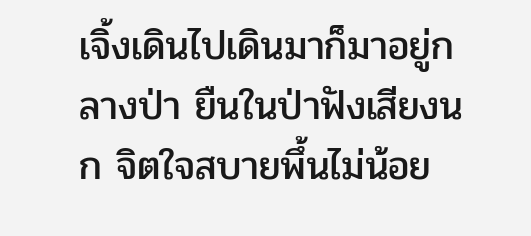เจิ้งเดินไปเดินมาก็มาอยู่กลางป่า ยืนในป่าฟังเสียงนก จิตใจสบายพึ้นไม่น้อย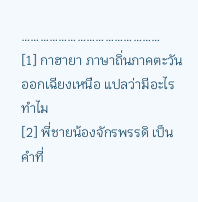………………………………………
[1] กาฮายา ภาษาถิ่นภาคตะวันออกเฉียงเหนือ แปลว่ามีอะไร ทำไม
[2] พี่ชายน้องจักรพรรดิ เป็นคำที่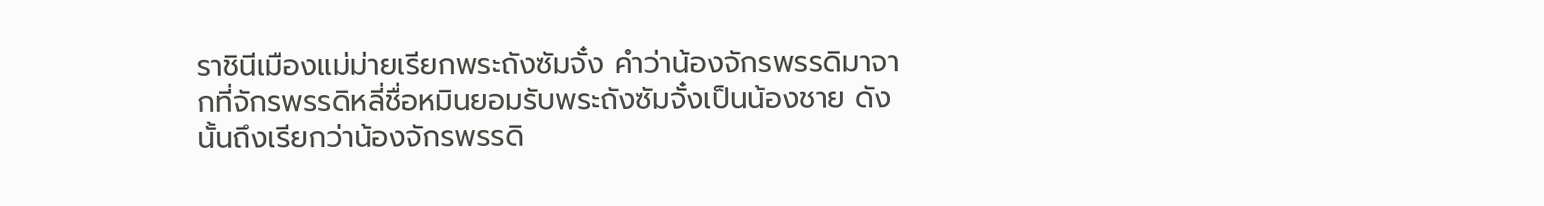ราชินีเมืองแม่ม่ายเรียกพระถังซัมจั๋ง คำว่าน้องจักรพรรดิมาจากที่จักรพรรดิหลี่ชื่อหมินยอมรับพระถังซัมจั๋งเป็นน้องชาย ดังนั้นถึงเรียกว่าน้องจักรพรรดิ